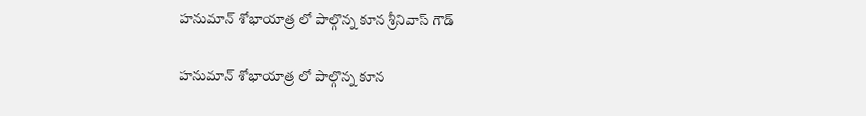హనుమాన్ శోభాయాత్ర లో పాల్గొన్న కూన శ్రీనివాస్ గౌడ్

హనుమాన్ శోభాయాత్ర లో పాల్గొన్న కూన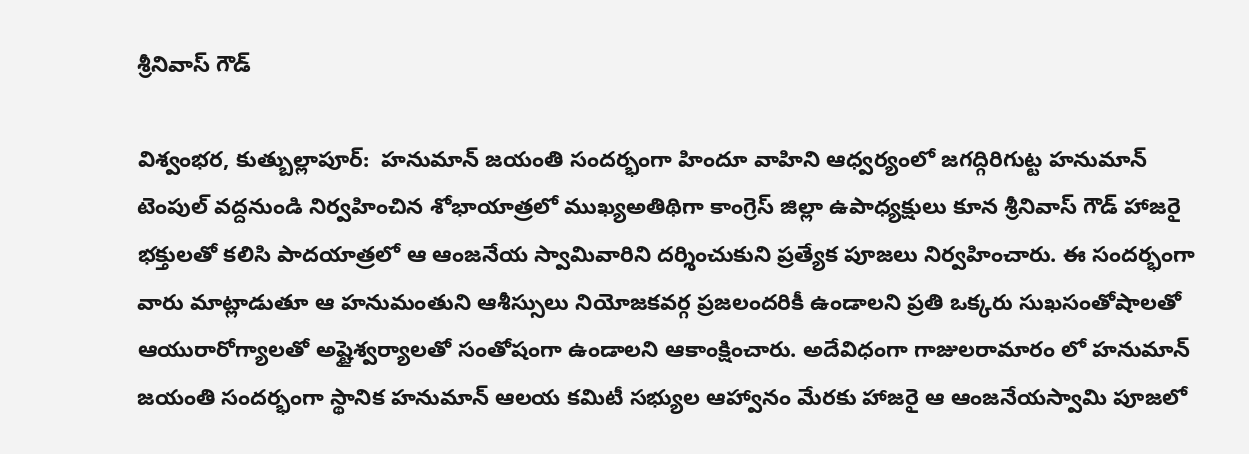శ్రీనివాస్ గౌడ్

విశ్వంభర, కుత్బుల్లాపూర్:  హనుమాన్ జయంతి సందర్భంగా హిందూ వాహిని ఆధ్వర్యంలో జగద్గిరిగుట్ట హనుమాన్ టెంపుల్ వద్దనుండి నిర్వహించిన శోభాయాత్రలో ముఖ్యఅతిథిగా కాంగ్రెస్ జిల్లా ఉపాధ్యక్షులు కూన శ్రీనివాస్ గౌడ్ హాజరై భక్తులతో కలిసి పాదయాత్రలో ఆ ఆంజనేయ స్వామివారిని దర్శించుకుని ప్రత్యేక పూజలు నిర్వహించారు. ఈ సందర్భంగా వారు మాట్లాడుతూ ఆ హనుమంతుని ఆశీస్సులు నియోజకవర్గ ప్రజలందరికీ ఉండాలని ప్రతి ఒక్కరు సుఖసంతోషాలతో ఆయురారోగ్యాలతో అష్టైశ్వర్యాలతో సంతోషంగా ఉండాలని ఆకాంక్షించారు. అదేవిధంగా గాజులరామారం లో హనుమాన్ జయంతి సందర్భంగా స్థానిక హనుమాన్ ఆలయ కమిటీ సభ్యుల ఆహ్వానం మేరకు హాజరై ఆ ఆంజనేయస్వామి పూజలో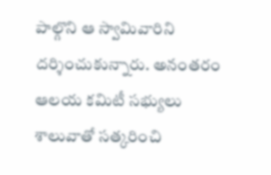పాల్గొని ఆ స్వామివారిని దర్శించుకున్నారు. అనంతరం ఆలయ కమిటీ సభ్యులు శాలువాతో సత్కరించి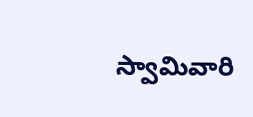స్వామివారి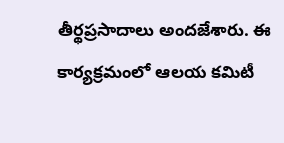తీర్థప్రసాదాలు అందజేశారు. ఈ కార్యక్రమంలో ఆలయ కమిటీ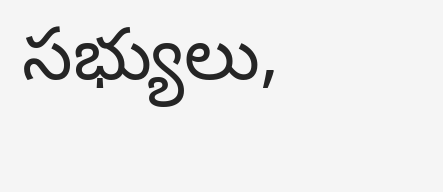సభ్యులు,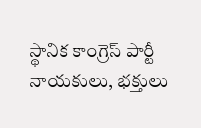స్థానిక కాంగ్రెస్ పార్టీ నాయకులు, భక్తులు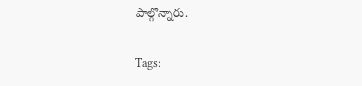పాల్గొన్నారు.

Tags: